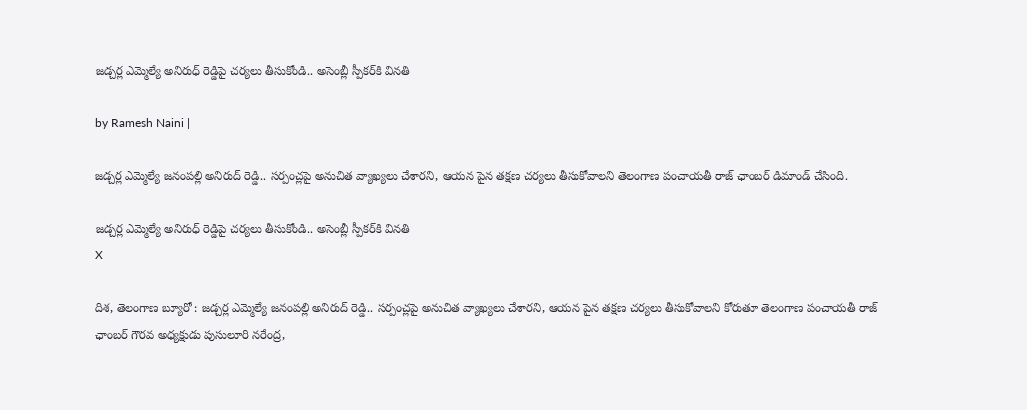జడ్చర్ల ఎమ్మెల్యే అనిరుధ్ రెడ్డిపై చర్యలు తీసుకోండి.. అసెంబ్లీ స్పీకర్‌కి వినతి

by Ramesh Naini |

జడ్చర్ల ఎమ్మెల్యే జనంపల్లి అనిరుద్ రెడ్డి.. సర్పంచ్లపై అనుచిత వ్యాఖ్యలు చేశారని, ఆయన పైన తక్షణ చర్యలు తీసుకోవాలని తెలంగాణ పంచాయతీ రాజ్ ఛాంబర్ డిమాండ్ చేసింది.

జడ్చర్ల ఎమ్మెల్యే అనిరుధ్ రెడ్డిపై చర్యలు తీసుకోండి.. అసెంబ్లీ స్పీకర్‌కి వినతి
X

దిశ, తెలంగాణ బ్యూరో : జడ్చర్ల ఎమ్మెల్యే జనంపల్లి అనిరుద్ రెడ్డి.. సర్పంచ్లపై అనుచిత వ్యాఖ్యలు చేశారని, ఆయన పైన తక్షణ చర్యలు తీసుకోవాలని కోరుతూ తెలంగాణ పంచాయతీ రాజ్ ఛాంబర్ గౌరవ అధ్యక్షుడు పుసులూరి నరేంద్ర,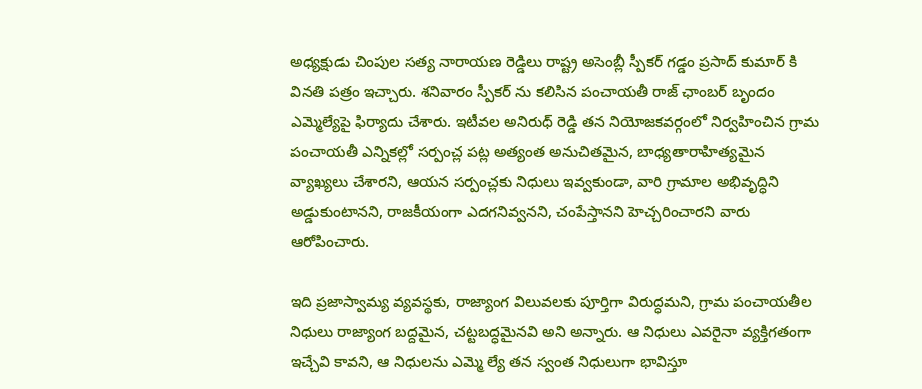అధ్యక్షుడు చింపుల సత్య నారాయణ రెడ్డిలు రాష్ట్ర అసెంబ్లీ స్పీకర్ గడ్డం ప్రసాద్ కుమార్ కి వినతి పత్రం ఇచ్చారు. శనివారం స్పీకర్ ను కలిసిన పంచాయతీ రాజ్ ఛాంబర్ బృందం ఎమ్మెల్యేపై ఫిర్యాదు చేశారు. ఇటీవల అనిరుధ్ రెడ్డి తన నియోజకవర్గంలో నిర్వహించిన గ్రామ పంచాయతీ ఎన్నికల్లో సర్పంచ్ల పట్ల అత్యంత అనుచితమైన, బాధ్యతారాహిత్యమైన వ్యాఖ్యలు చేశారని, ఆయన సర్పంచ్లకు నిధులు ఇవ్వకుండా, వారి గ్రామాల అభివృద్ధిని అడ్డుకుంటానని, రాజకీయంగా ఎదగనివ్వనని, చంపేస్తానని హెచ్చరించారని వారు ఆరోపించారు.

ఇది ప్రజాస్వామ్య వ్యవస్థకు, రాజ్యాంగ విలువలకు పూర్తిగా విరుద్ధమని, గ్రామ పంచాయతీల నిధులు రాజ్యాంగ బద్దమైన, చట్టబద్ధమైనవి అని అన్నారు. ఆ నిధులు ఎవరైనా వ్యక్తిగతంగా ఇచ్చేవి కావని, ఆ నిధులను ఎమ్మె ల్యే తన స్వంత నిధులుగా భావిస్తూ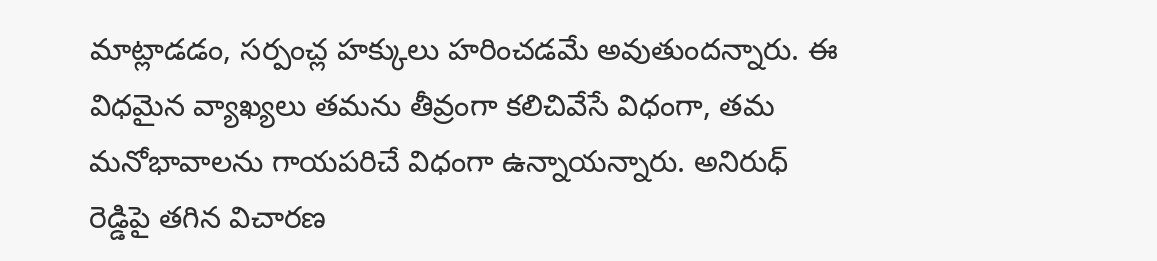మాట్లాడడం, సర్పంచ్ల హక్కులు హరించడమే అవుతుందన్నారు. ఈ విధమైన వ్యాఖ్యలు తమను తీవ్రంగా కలిచివేసే విధంగా, తమ మనోభావాలను గాయపరిచే విధంగా ఉన్నాయన్నారు. అనిరుధ్ రెడ్డిపై తగిన విచారణ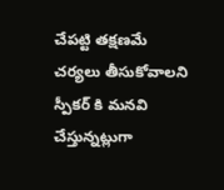చేపట్టి తక్షణమే చర్యలు తీసుకోవాలని స్పీకర్ కి మనవి చేస్తున్నట్లుగా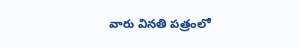వారు వినతి పత్రంలో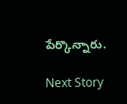పేర్కొన్నారు.

Next Story